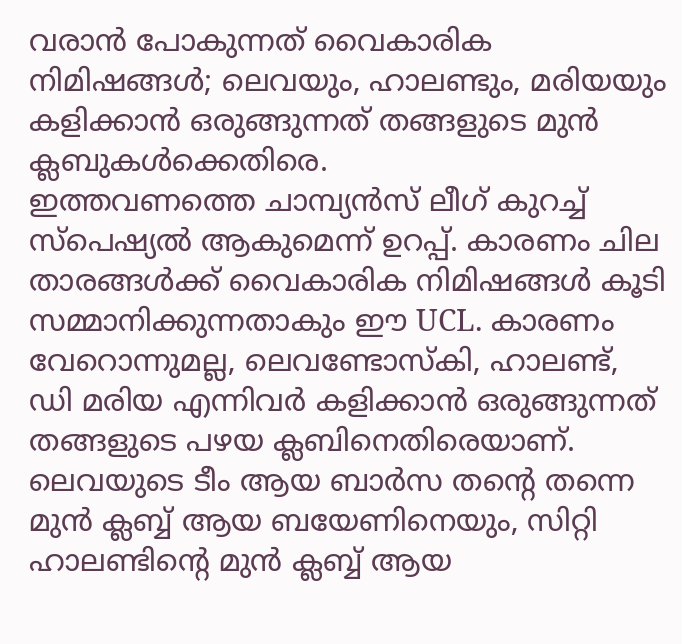വരാൻ പോകുന്നത് വൈകാരിക നിമിഷങ്ങൾ; ലെവയും, ഹാലണ്ടും, മരിയയും കളിക്കാൻ ഒരുങ്ങുന്നത് തങ്ങളുടെ മുൻ ക്ലബുകൾക്കെതിരെ.
ഇത്തവണത്തെ ചാമ്പ്യൻസ് ലീഗ് കുറച്ച് സ്പെഷ്യൽ ആകുമെന്ന് ഉറപ്പ്. കാരണം ചില താരങ്ങൾക്ക് വൈകാരിക നിമിഷങ്ങൾ കൂടി സമ്മാനിക്കുന്നതാകും ഈ UCL. കാരണം വേറൊന്നുമല്ല, ലെവണ്ടോസ്കി, ഹാലണ്ട്, ഡി മരിയ എന്നിവർ കളിക്കാൻ ഒരുങ്ങുന്നത് തങ്ങളുടെ പഴയ ക്ലബിനെതിരെയാണ്. ലെവയുടെ ടീം ആയ ബാർസ തൻ്റെ തന്നെ മുൻ ക്ലബ്ബ് ആയ ബയേണിനെയും, സിറ്റി ഹാലണ്ടിൻ്റെ മുൻ ക്ലബ്ബ് ആയ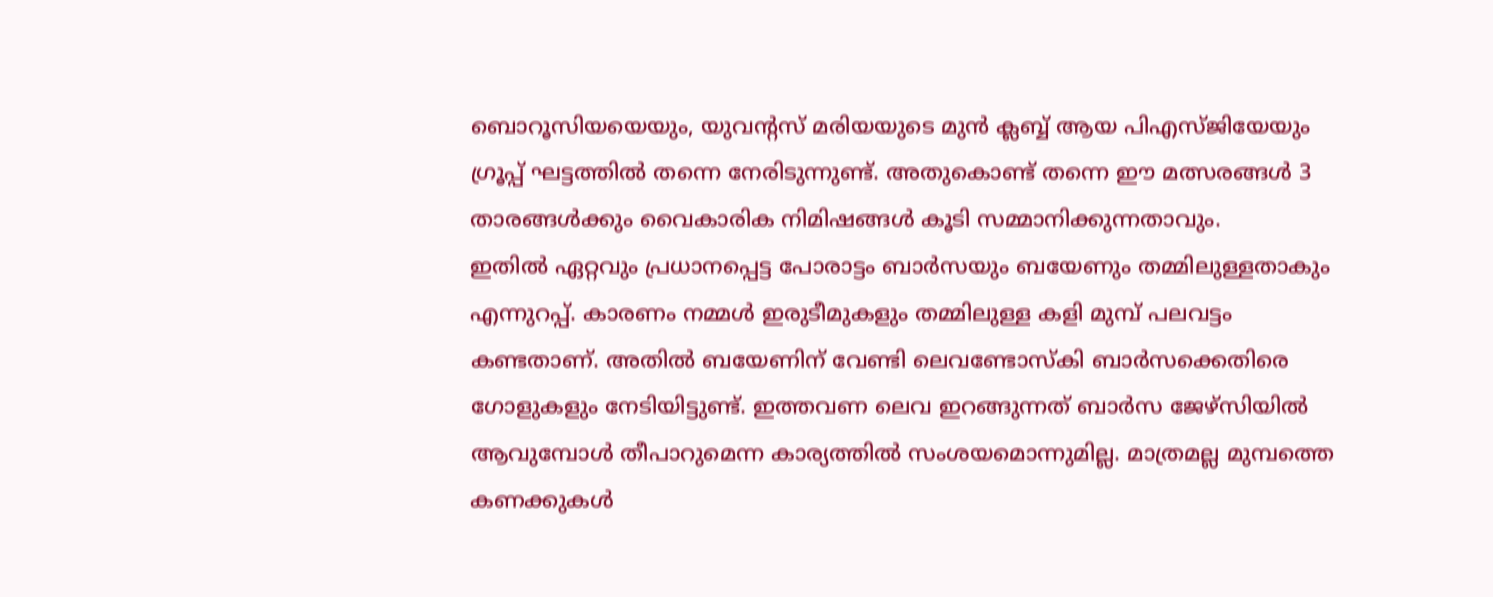ബൊറൂസിയയെയും, യുവൻ്റസ് മരിയയുടെ മുൻ ക്ലബ്ബ് ആയ പിഎസ്ജിയേയും ഗ്രൂപ്പ് ഘട്ടത്തിൽ തന്നെ നേരിടുന്നുണ്ട്. അതുകൊണ്ട് തന്നെ ഈ മത്സരങ്ങൾ 3 താരങ്ങൾക്കും വൈകാരിക നിമിഷങ്ങൾ കൂടി സമ്മാനിക്കുന്നതാവും.
ഇതിൽ ഏറ്റവും പ്രധാനപ്പെട്ട പോരാട്ടം ബാർസയും ബയേണും തമ്മിലുള്ളതാകും എന്നുറപ്പ്. കാരണം നമ്മൾ ഇരുടീമുകളും തമ്മിലുള്ള കളി മുമ്പ് പലവട്ടം കണ്ടതാണ്. അതിൽ ബയേണിന് വേണ്ടി ലെവണ്ടോസ്കി ബാർസക്കെതിരെ ഗോളുകളും നേടിയിട്ടുണ്ട്. ഇത്തവണ ലെവ ഇറങ്ങുന്നത് ബാർസ ജേഴ്സിയിൽ ആവുമ്പോൾ തീപാറുമെന്ന കാര്യത്തിൽ സംശയമൊന്നുമില്ല. മാത്രമല്ല മുമ്പത്തെ കണക്കുകൾ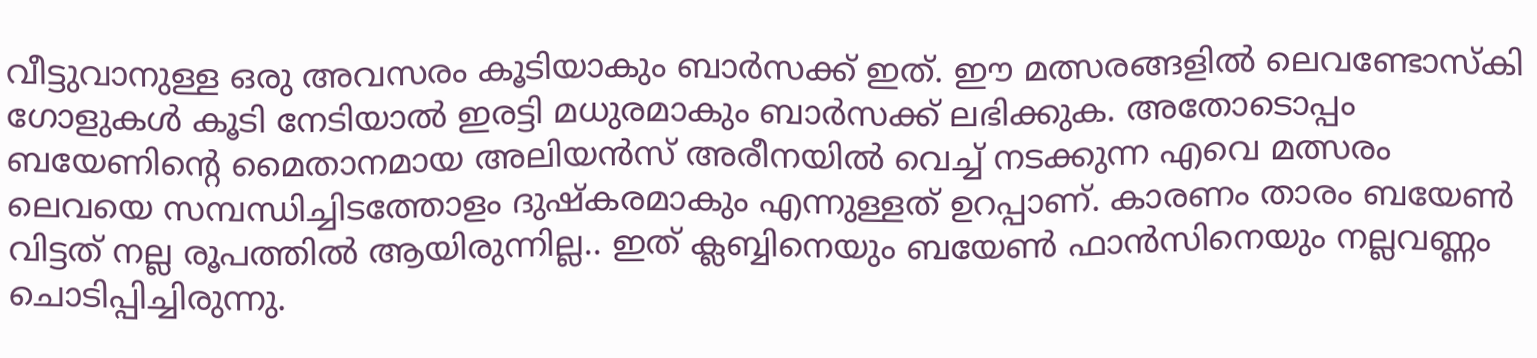വീട്ടുവാനുള്ള ഒരു അവസരം കൂടിയാകും ബാർസക്ക് ഇത്. ഈ മത്സരങ്ങളിൽ ലെവണ്ടോസ്കി ഗോളുകൾ കൂടി നേടിയാൽ ഇരട്ടി മധുരമാകും ബാർസക്ക് ലഭിക്കുക. അതോടൊപ്പം ബയേണിൻ്റെ മൈതാനമായ അലിയൻസ് അരീനയിൽ വെച്ച് നടക്കുന്ന എവെ മത്സരം ലെവയെ സമ്പന്ധിച്ചിടത്തോളം ദുഷ്കരമാകും എന്നുള്ളത് ഉറപ്പാണ്. കാരണം താരം ബയേൺ വിട്ടത് നല്ല രൂപത്തിൽ ആയിരുന്നില്ല.. ഇത് ക്ലബ്ബിനെയും ബയേൺ ഫാൻസിനെയും നല്ലവണ്ണം ചൊടിപ്പിച്ചിരുന്നു.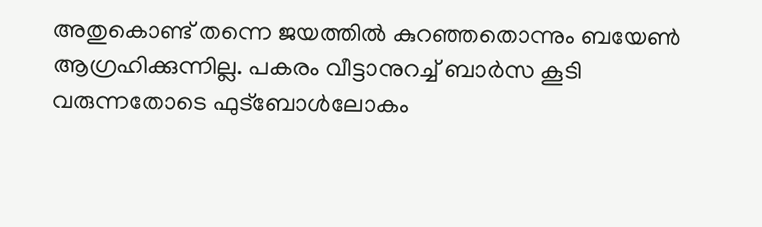അതുകൊണ്ട് തന്നെ ജയത്തിൽ കുറഞ്ഞതൊന്നും ബയേൺ ആഗ്രഹിക്കുന്നില്ല. പകരം വീട്ടാനുറച്ച് ബാർസ കൂടി വരുന്നതോടെ ഫുട്ബോൾലോകം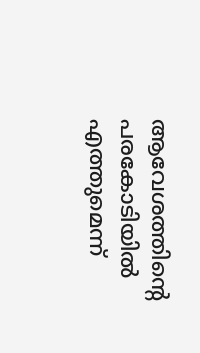ആവേശത്തിൻ്റെ പരകോടിയിൽ എത്തുമെന്ന്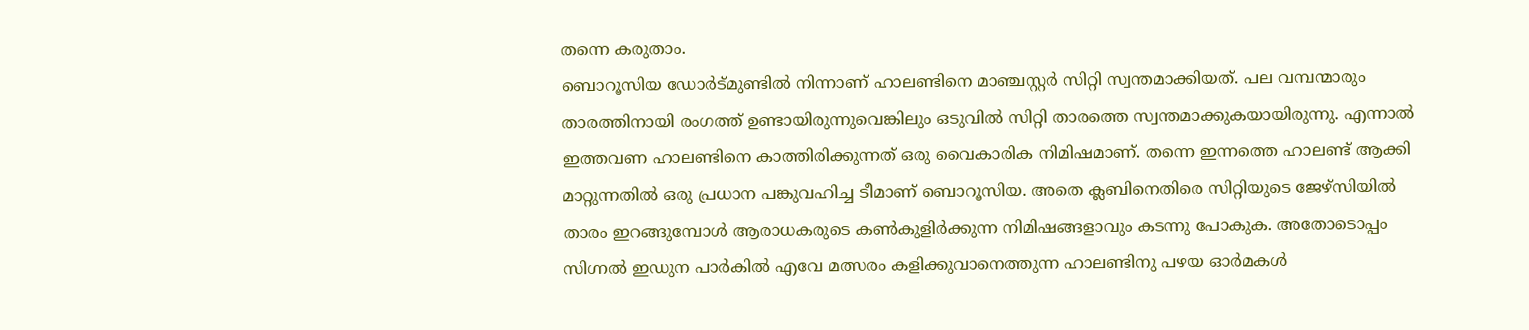തന്നെ കരുതാം.
ബൊറൂസിയ ഡോർട്മുണ്ടിൽ നിന്നാണ് ഹാലണ്ടിനെ മാഞ്ചസ്റ്റർ സിറ്റി സ്വന്തമാക്കിയത്. പല വമ്പന്മാരും താരത്തിനായി രംഗത്ത് ഉണ്ടായിരുന്നുവെങ്കിലും ഒടുവിൽ സിറ്റി താരത്തെ സ്വന്തമാക്കുകയായിരുന്നു. എന്നാൽ ഇത്തവണ ഹാലണ്ടിനെ കാത്തിരിക്കുന്നത് ഒരു വൈകാരിക നിമിഷമാണ്. തന്നെ ഇന്നത്തെ ഹാലണ്ട് ആക്കി മാറ്റുന്നതിൽ ഒരു പ്രധാന പങ്കുവഹിച്ച ടീമാണ് ബൊറൂസിയ. അതെ ക്ലബിനെതിരെ സിറ്റിയുടെ ജേഴ്സിയിൽ താരം ഇറങ്ങുമ്പോൾ ആരാധകരുടെ കൺകുളിർക്കുന്ന നിമിഷങ്ങളാവും കടന്നു പോകുക. അതോടൊപ്പം സിഗ്നൽ ഇഡുന പാർകിൽ എവേ മത്സരം കളിക്കുവാനെത്തുന്ന ഹാലണ്ടിനു പഴയ ഓർമകൾ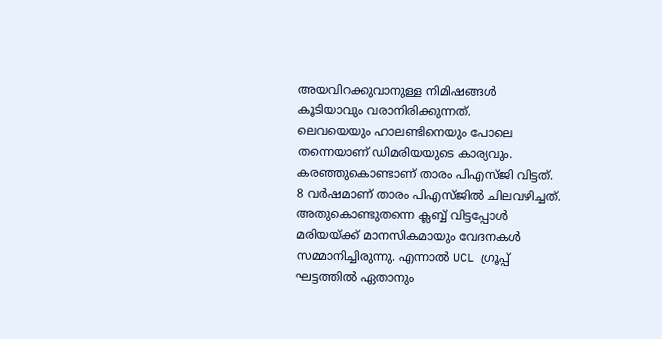അയവിറക്കുവാനുള്ള നിമിഷങ്ങൾ കൂടിയാവും വരാനിരിക്കുന്നത്.
ലെവയെയും ഹാലണ്ടിനെയും പോലെ തന്നെയാണ് ഡിമരിയയുടെ കാര്യവും. കരഞ്ഞുകൊണ്ടാണ് താരം പിഎസ്ജി വിട്ടത്. 8 വർഷമാണ് താരം പിഎസ്ജിൽ ചിലവഴിച്ചത്. അതുകൊണ്ടുതന്നെ ക്ലബ്ബ് വിട്ടപ്പോൾ മരിയയ്ക്ക് മാനസികമായും വേദനകൾ സമ്മാനിച്ചിരുന്നു. എന്നാൽ UCL ഗ്രൂപ്പ് ഘട്ടത്തിൽ ഏതാനും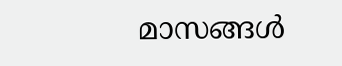മാസങ്ങൾ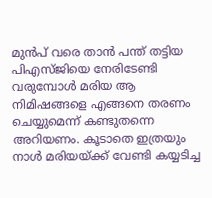മുൻപ് വരെ താൻ പന്ത് തട്ടിയ പിഎസ്ജിയെ നേരിടേണ്ടി വരുമ്പോൾ മരിയ ആ നിമിഷങ്ങളെ എങ്ങനെ തരണം ചെയ്യുമെന്ന് കണ്ടുതന്നെ അറിയണം. കൂടാതെ ഇത്രയും നാൾ മരിയയ്ക്ക് വേണ്ടി കയ്യടിച്ച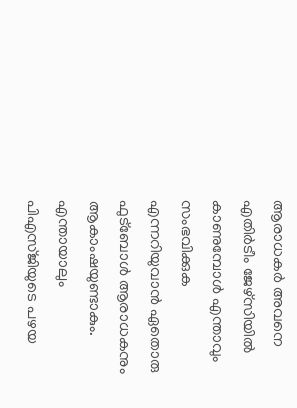ആരാധകർ അവനെ എതിർടീം ജേഴ്സിയിൽ കാണുമ്പോൾ എന്താവും സംഭവിക്കുക എന്നറിയുവാൻ ഏതൊരു ഫുട്ബോൾ ആരാധകനും ആകാംഷയുണ്ടാകും. എന്തായാലും പിഎസ്ജിയുടെ പഴയ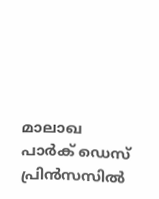മാലാഖ പാർക് ഡെസ് പ്രിൻസസിൽ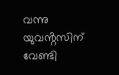വന്നു യുവൻ്റസിന് വേണ്ടി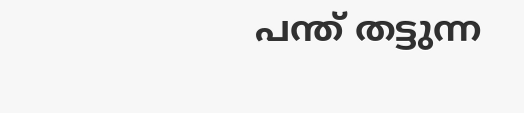പന്ത് തട്ടുന്ന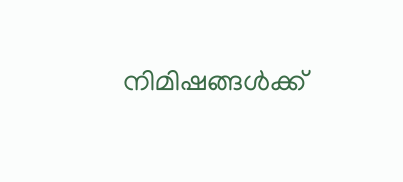നിമിഷങ്ങൾക്ക്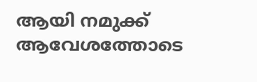ആയി നമുക്ക് ആവേശത്തോടെ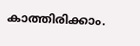കാത്തിരിക്കാം.